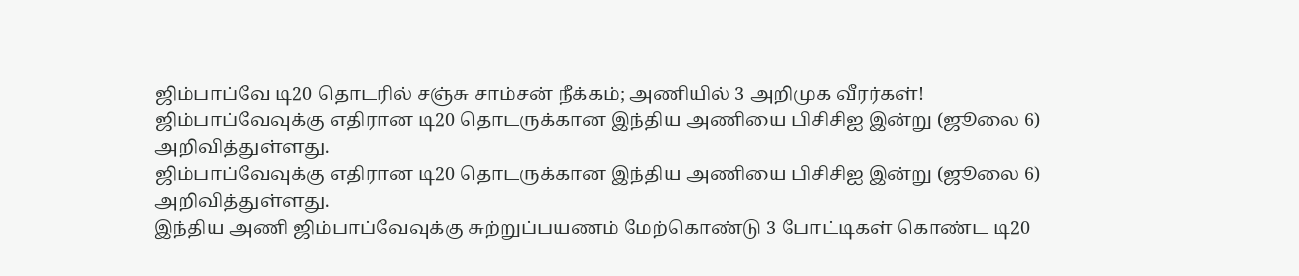ஜிம்பாப்வே டி20 தொடரில் சஞ்சு சாம்சன் நீக்கம்; அணியில் 3 அறிமுக வீரர்கள்!
ஜிம்பாப்வேவுக்கு எதிரான டி20 தொடருக்கான இந்திய அணியை பிசிசிஐ இன்று (ஜூலை 6) அறிவித்துள்ளது.
ஜிம்பாப்வேவுக்கு எதிரான டி20 தொடருக்கான இந்திய அணியை பிசிசிஐ இன்று (ஜூலை 6) அறிவித்துள்ளது.
இந்திய அணி ஜிம்பாப்வேவுக்கு சுற்றுப்பயணம் மேற்கொண்டு 3 போட்டிகள் கொண்ட டி20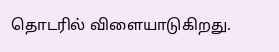தொடரில் விளையாடுகிறது.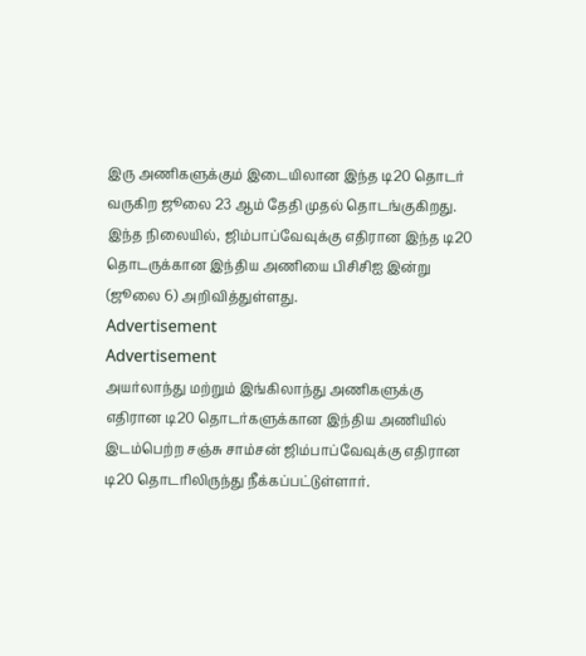இரு அணிகளுக்கும் இடையிலான இந்த டி20 தொடர் வருகிற ஜூலை 23 ஆம் தேதி முதல் தொடங்குகிறது.
இந்த நிலையில், ஜிம்பாப்வேவுக்கு எதிரான இந்த டி20 தொடருக்கான இந்திய அணியை பிசிசிஐ இன்று (ஜூலை 6) அறிவித்துள்ளது.
Advertisement
Advertisement
அயர்லாந்து மற்றும் இங்கிலாந்து அணிகளுக்கு எதிரான டி20 தொடர்களுக்கான இந்திய அணியில் இடம்பெற்ற சஞ்சு சாம்சன் ஜிம்பாப்வேவுக்கு எதிரான டி20 தொடரிலிருந்து நீக்கப்பட்டுள்ளார்.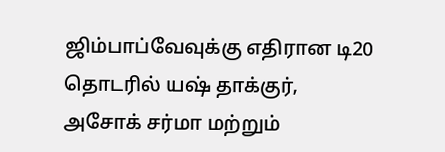ஜிம்பாப்வேவுக்கு எதிரான டி20 தொடரில் யஷ் தாக்குர், அசோக் சர்மா மற்றும்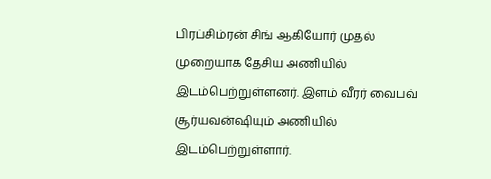பிரப்சிம்ரன் சிங் ஆகியோர் முதல் முறையாக தேசிய அணியில் இடம்பெற்றுள்ளனர். இளம் வீரர் வைபவ் சூர்யவன்ஷியும் அணியில் இடம்பெற்றுள்ளார்.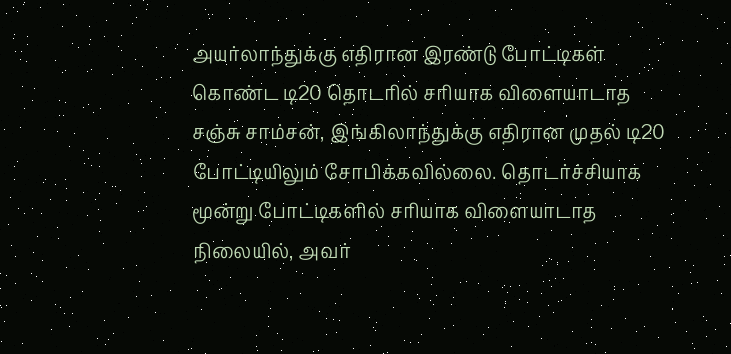அயர்லாந்துக்கு எதிரான இரண்டு போட்டிகள் கொண்ட டி20 தொடரில் சரியாக விளையாடாத சஞ்சு சாம்சன், இங்கிலாந்துக்கு எதிரான முதல் டி20 போட்டியிலும் சோபிக்கவில்லை. தொடர்ச்சியாக மூன்று போட்டிகளில் சரியாக விளையாடாத நிலையில், அவர்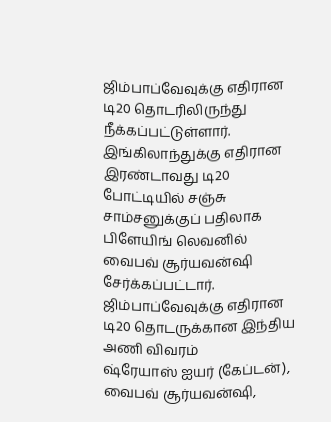ஜிம்பாப்வேவுக்கு எதிரான டி20 தொடரிலிருந்து நீக்கப்பட்டுள்ளார். இங்கிலாந்துக்கு எதிரான இரண்டாவது டி20 போட்டியில் சஞ்சு சாம்சனுக்குப் பதிலாக பிளேயிங் லெவனில் வைபவ் சூர்யவன்ஷி சேர்க்கப்பட்டார்.
ஜிம்பாப்வேவுக்கு எதிரான டி20 தொடருக்கான இந்திய அணி விவரம்
ஷ்ரேயாஸ் ஐயர் (கேப்டன்), வைபவ் சூர்யவன்ஷி,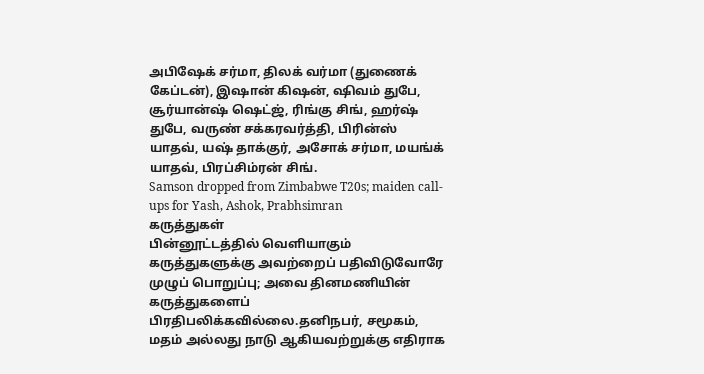அபிஷேக் சர்மா, திலக் வர்மா (துணைக் கேப்டன்), இஷான் கிஷன், ஷிவம் துபே, சூர்யான்ஷ் ஷெட்ஜ், ரிங்கு சிங், ஹர்ஷ் துபே, வருண் சக்கரவர்த்தி, பிரின்ஸ் யாதவ், யஷ் தாக்குர், அசோக் சர்மா, மயங்க் யாதவ், பிரப்சிம்ரன் சிங்.
Samson dropped from Zimbabwe T20s; maiden call-ups for Yash, Ashok, Prabhsimran
கருத்துகள்
பின்னூட்டத்தில் வெளியாகும் கருத்துகளுக்கு அவற்றைப் பதிவிடுவோரே முழுப் பொறுப்பு; அவை தினமணியின் கருத்துகளைப் பிரதிபலிக்கவில்லை.தனிநபர், சமூகம், மதம் அல்லது நாடு ஆகியவற்றுக்கு எதிராக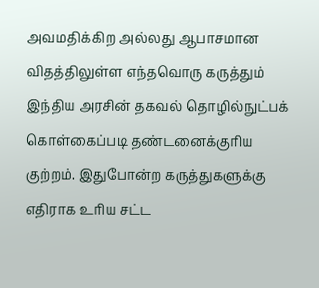அவமதிக்கிற அல்லது ஆபாசமான விதத்திலுள்ள எந்தவொரு கருத்தும் இந்திய அரசின் தகவல் தொழில்நுட்பக் கொள்கைப்படி தண்டனைக்குரிய குற்றம். இதுபோன்ற கருத்துகளுக்கு எதிராக உரிய சட்ட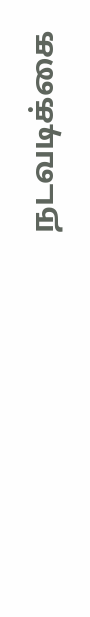நடவடிக்கை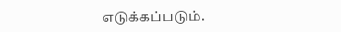எடுக்கப்படும்.